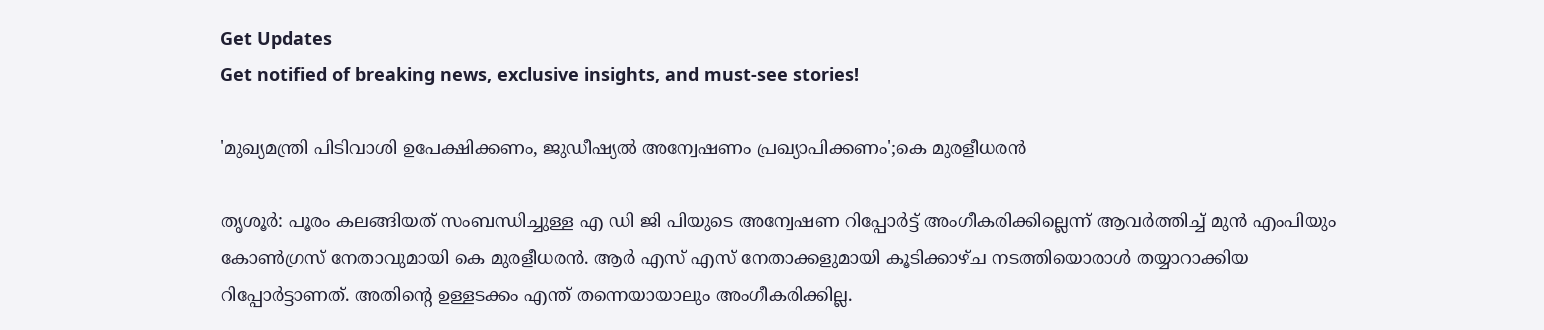Get Updates
Get notified of breaking news, exclusive insights, and must-see stories!

'മുഖ്യമന്ത്രി പിടിവാശി ഉപേക്ഷിക്കണം, ജുഡീഷ്യൽ അന്വേഷണം പ്രഖ്യാപിക്കണം';കെ മുരളീധരൻ

തൃശൂർ: പൂരം കലങ്ങിയത് സംബന്ധിച്ചുള്ള എ ഡി ജി പിയുടെ അന്വേഷണ റിപ്പോർട്ട് അംഗീകരിക്കില്ലെന്ന് ആവർത്തിച്ച് മുൻ എംപിയും കോൺഗ്രസ് നേതാവുമായി കെ മുരളീധരൻ. ആർ എസ് എസ് നേതാക്കളുമായി കൂടിക്കാഴ്ച നടത്തിയൊരാൾ തയ്യാറാക്കിയ റിപ്പോർട്ടാണത്. അതിന്റെ ഉള്ളടക്കം എന്ത് തന്നെയായാലും അംഗീകരിക്കില്ല.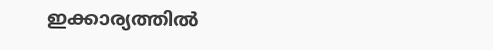ഇക്കാര്യത്തിൽ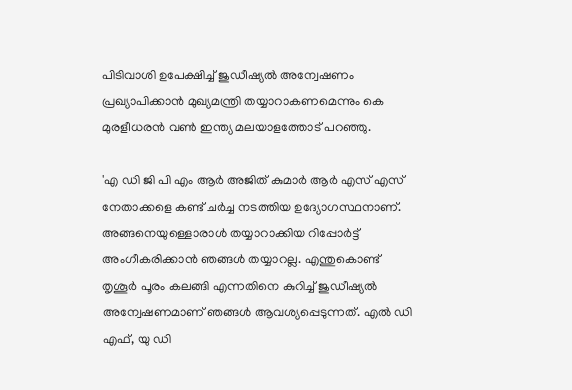പിടിവാശി ഉപേക്ഷിച്ച് ജുഡീഷ്യൽ അന്വേഷണം പ്രഖ്യാപിക്കാൻ മുഖ്യമന്ത്രി തയ്യാറാകണമെന്നും കെ മുരളീധരൻ വൺ ഇന്ത്യ മലയാളത്തോട് പറഞ്ഞു.

'എ ഡി ജി പി എം ആർ അജിത് കുമാര്‍ ആർ എസ് എസ് നേതാക്കളെ കണ്ട് ചർച്ച നടത്തിയ ഉദ്യോഗസ്ഥനാണ്. അങ്ങനെയുള്ളൊരാൾ തയ്യാറാക്കിയ റിപ്പോർട്ട് അംഗീകരിക്കാൻ ഞങ്ങൾ തയ്യാറല്ല. എന്തുകൊണ്ട് തൃശൂർ പൂരം കലങ്ങി എന്നതിനെ കുറിച്ച് ജുഡീഷ്യൽ അന്വേഷണമാണ് ഞങ്ങൾ ആവശ്യപ്പെടുന്നത്. എൽ ഡി എഫ്, യു ഡി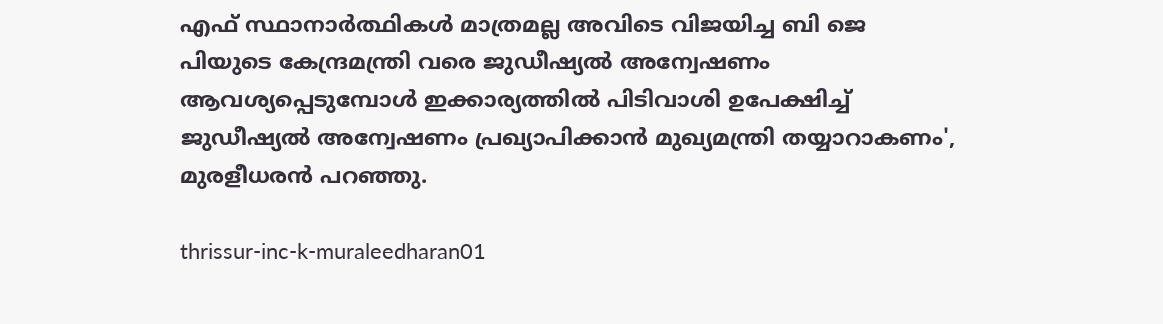എഫ് സ്ഥാനാർത്ഥികൾ മാത്രമല്ല അവിടെ വിജയിച്ച ബി ജെ പിയുടെ കേന്ദ്രമന്ത്രി വരെ ജുഡീഷ്യൽ അന്വേഷണം ആവശ്യപ്പെടുമ്പോൾ ഇക്കാര്യത്തിൽ പിടിവാശി ഉപേക്ഷിച്ച് ജുഡീഷ്യൽ അന്വേഷണം പ്രഖ്യാപിക്കാൻ മുഖ്യമന്ത്രി തയ്യാറാകണം', മുരളീധരൻ പറഞ്ഞു.

thrissur-inc-k-muraleedharan01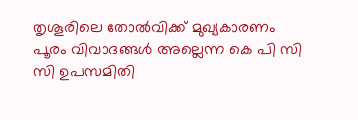തൃശൂരിലെ തോൽവിക്ക് മുഖ്യകാരണം പൂരം വിവാദങ്ങൾ അല്ലെന്ന കെ പി സി സി ഉപസമിതി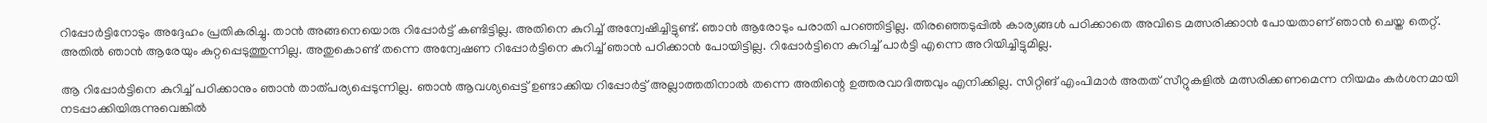റിപ്പോർട്ടിനോടും അദ്ദേഹം പ്രതികരിച്ചു. താൻ അങ്ങനെയൊരു റിപ്പോർട്ട് കണ്ടിട്ടില്ല. അതിനെ കുറിച്ച് അന്വേഷിച്ചിട്ടുണ്ട്. ഞാൻ ആരോടും പരാതി പറഞ്ഞിട്ടില്ല. തിരഞ്ഞെടുപ്പിൽ കാര്യങ്ങൾ പഠിക്കാതെ അവിടെ മത്സരിക്കാൻ പോയതാണ് ഞാൻ ചെയ്ത തെറ്റ്. അതിൽ ഞാൻ ആരേയും കുറ്റപ്പെടുത്തുന്നില്ല. അതുകൊണ്ട് തന്നെ അന്വേഷണ റിപ്പോർട്ടിനെ കുറിച്ച് ഞാൻ പഠിക്കാൻ പോയിട്ടില്ല. റിപ്പോർട്ടിനെ കുറിച്ച് പാർട്ടി എന്നെ അറിയിച്ചിട്ടുമില്ല.

ആ റിപ്പോർട്ടിനെ കുറിച്ച് പഠിക്കാനും ഞാൻ താത്പര്യപ്പെടുന്നില്ല. ഞാൻ ആവശ്യപ്പെട്ട് ഉണ്ടാക്കിയ റിപ്പോർട്ട് അല്ലാത്തതിനാൽ തന്നെ അതിന്റെ ഉത്തരവാദിത്തവും എനിക്കില്ല. സിറ്റിങ് എംപിമാർ അതത് സീറ്റുകളിൽ മത്സരിക്കണമെന്ന നിയമം കർശനമായി നടപ്പാക്കിയിരുന്നുവെങ്കിൽ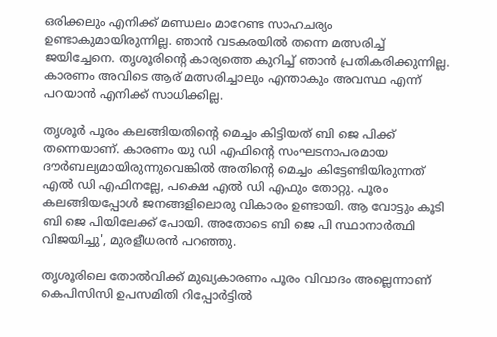ഒരിക്കലും എനിക്ക് മണ്ഡലം മാറേണ്ട സാഹചര്യം ഉണ്ടാകുമായിരുന്നില്ല. ഞാൻ വടകരയിൽ തന്നെ മത്സരിച്ച് ജയിച്ചേനെ. തൃശൂരിന്റെ കാര്യത്തെ കുറിച്ച് ഞാൻ പ്രതികരിക്കുന്നില്ല. കാരണം അവിടെ ആര് മത്സരിച്ചാലും എന്താകും അവസ്ഥ എന്ന് പറയാൻ എനിക്ക് സാധിക്കില്ല.

തൃശൂർ പൂരം കലങ്ങിയതിന്റെ മെച്ചം കിട്ടിയത് ബി ജെ പിക്ക് തന്നെയാണ്. കാരണം യു ഡി എഫിന്റെ സംഘടനാപരമായ ദൗർബല്യമായിരുന്നുവെങ്കിൽ അതിന്റെ മെച്ചം കിട്ടേണ്ടിയിരുന്നത് എൽ ഡി എഫിനല്ലേ, പക്ഷെ എൽ ഡി എഫും തോറ്റു. പൂരം കലങ്ങിയപ്പോൾ ജനങ്ങളിലൊരു വികാരം ഉണ്ടായി. ആ വോട്ടും കൂടി ബി ജെ പിയിലേക്ക് പോയി. അതോടെ ബി ജെ പി സ്ഥാനാർത്ഥി വിജയിച്ചു', മുരളീധരൻ പറഞ്ഞു.

തൃശൂരിലെ തോൽവിക്ക് മുഖ്യകാരണം പൂരം വിവാദം അല്ലെന്നാണ് കെപിസിസി ഉപസമിതി റിപ്പോർട്ടിൽ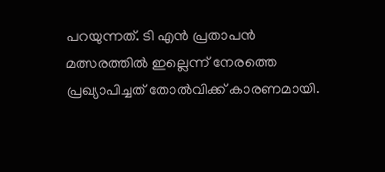പറയുന്നത്. ടി എൻ പ്രതാപൻ മത്സരത്തിൽ ഇല്ലെന്ന് നേരത്തെ പ്രഖ്യാപിച്ചത് തോൽവിക്ക് കാരണമായി.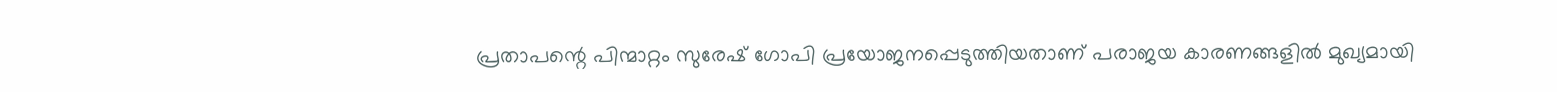പ്രതാപന്റെ പിന്മാറ്റം സുരേഷ് ഗോപി പ്രയോജനപ്പെടുത്തിയതാണ് പരാജയ കാരണങ്ങളിൽ മുഖ്യമായി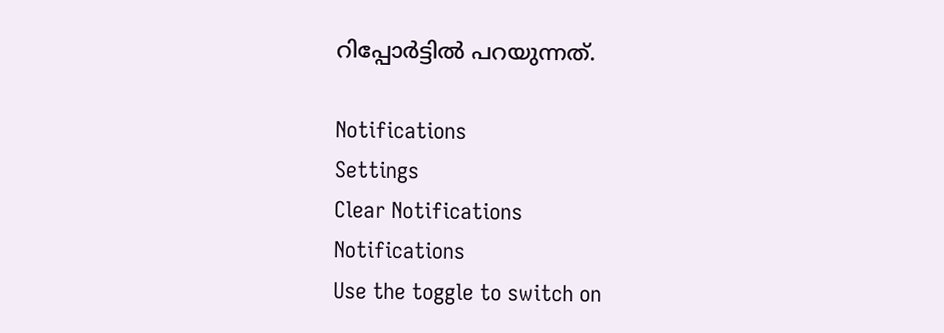റിപ്പോർട്ടിൽ പറയുന്നത്.

Notifications
Settings
Clear Notifications
Notifications
Use the toggle to switch on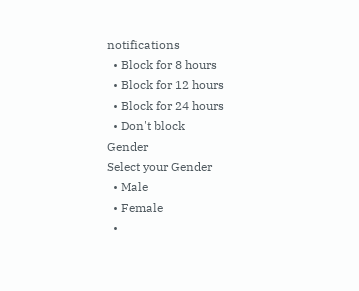notifications
  • Block for 8 hours
  • Block for 12 hours
  • Block for 24 hours
  • Don't block
Gender
Select your Gender
  • Male
  • Female
  •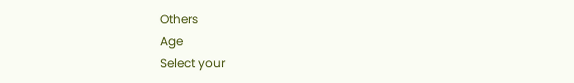Others
Age
Select your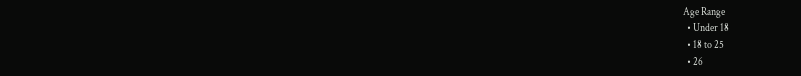Age Range
  • Under 18
  • 18 to 25
  • 26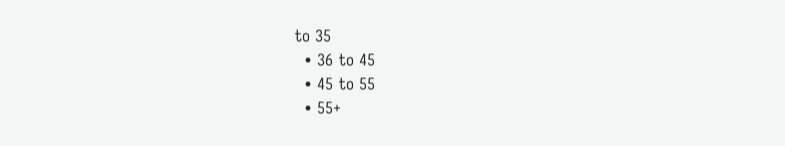to 35
  • 36 to 45
  • 45 to 55
  • 55+